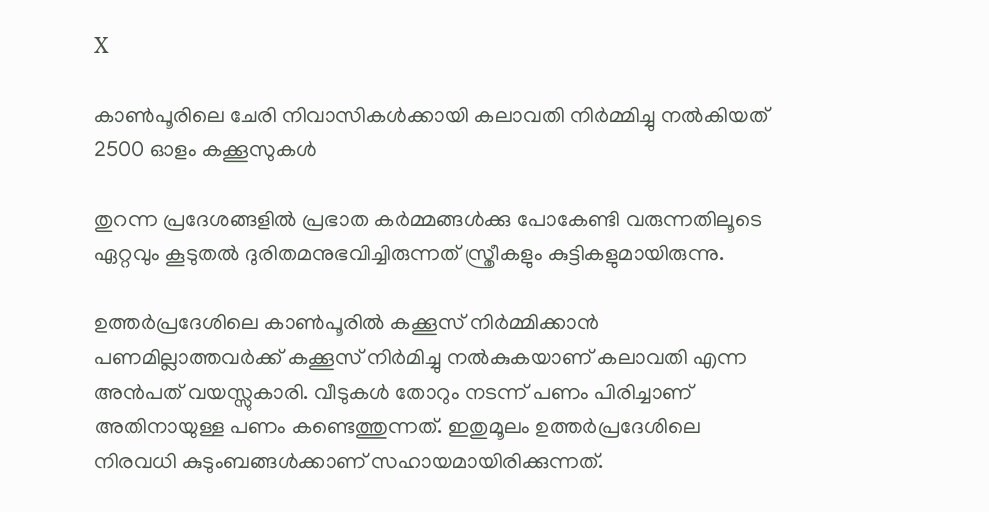X

കാണ്‍പൂരിലെ ചേരി നിവാസികള്‍ക്കായി കലാവതി നിര്‍മ്മിച്ചു നല്‍കിയത് 2500 ഓളം കക്കൂസുകള്‍

തുറന്ന പ്രദേശങ്ങളില്‍ പ്രഭാത കര്‍മ്മങ്ങള്‍ക്കു പോകേണ്ടി വരുന്നതിലൂടെ ഏറ്റവും കൂടുതല്‍ ദുരിതമനുഭവിച്ചിരുന്നത് സ്ത്രീകളും കുട്ടികളുമായിരുന്നു.

ഉത്തര്‍പ്രദേശിലെ കാണ്‍പൂരില്‍ കക്കൂസ് നിര്‍മ്മിക്കാന്‍ പണമില്ലാത്തവര്‍ക്ക് കക്കൂസ് നിര്‍മിച്ചു നല്‍കുകയാണ് കലാവതി എന്ന അന്‍പത് വയസ്സുകാരി. വീടുകള്‍ തോറും നടന്ന് പണം പിരിച്ചാണ് അതിനായുള്ള പണം കണ്ടെത്തുന്നത്. ഇതുമൂലം ഉത്തര്‍പ്രദേശിലെ നിരവധി കുടുംബങ്ങള്‍ക്കാണ് സഹായമായിരിക്കുന്നത്.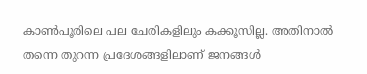കാണ്‍പൂരിലെ പല ചേരികളിലും കക്കൂസില്ല. അതിനാല്‍ തന്നെ തുറന്ന പ്രദേശങ്ങളിലാണ് ജനങ്ങള്‍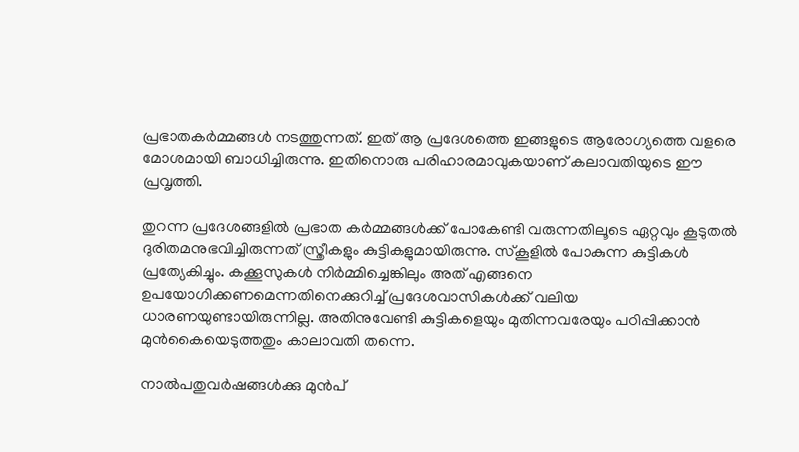പ്രഭാതകര്‍മ്മങ്ങള്‍ നടത്തുന്നത്. ഇത് ആ പ്രദേശത്തെ ഇങ്ങളുടെ ആരോഗ്യത്തെ വളരെ മോശമായി ബാധിച്ചിരുന്നു. ഇതിനൊരു പരിഹാരമാവുകയാണ് കലാവതിയുടെ ഈ പ്രവൃത്തി.

തുറന്ന പ്രദേശങ്ങളില്‍ പ്രഭാത കര്‍മ്മങ്ങള്‍ക്ക് പോകേണ്ടി വരുന്നതിലൂടെ ഏറ്റവും കൂടുതല്‍ ദുരിതമനുഭവിച്ചിരുന്നത് സ്ത്രീകളും കുട്ടികളുമായിരുന്നു. സ്‌കൂളില്‍ പോകുന്ന കുട്ടികള്‍ പ്രത്യേകിച്ചും. കക്കൂസുകള്‍ നിര്‍മ്മിച്ചെങ്കിലും അത് എങ്ങനെ ഉപയോഗിക്കണമെന്നതിനെക്കുറിച്ച് പ്രദേശവാസികള്‍ക്ക് വലിയ ധാരണയുണ്ടായിരുന്നില്ല. അതിനുവേണ്ടി കുട്ടികളെയും മുതിന്നവരേയും പഠിപ്പിക്കാന്‍ മുന്‍കൈയെടുത്തതും കാലാവതി തന്നെ.

നാല്‍പതുവര്‍ഷങ്ങള്‍ക്കു മുന്‍പ്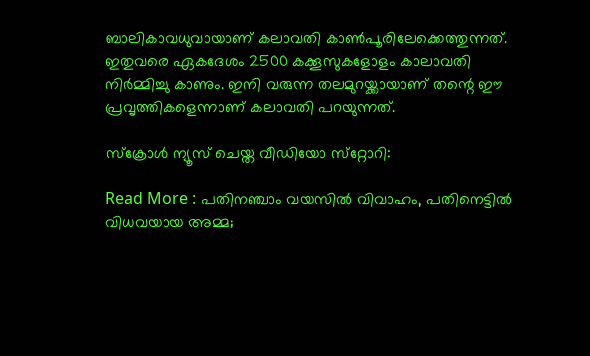ബാലികാവധുവായാണ് കലാവതി കാണ്‍പൂരിലേക്കെത്തുന്നത്. ഇതുവരെ ഏകദേശം 2500 കക്കൂസുകളോളം കാലാവതി നിര്‍മ്മിച്ചു കാണും. ഇനി വരുന്ന തലമുറയ്ക്കായാണ് തന്റെ ഈ പ്രവൃത്തികളെന്നാണ് കലാവതി പറയുന്നത്.

സ്‌ക്രോള്‍ ന്യൂസ് ചെയ്ത വീഡിയോ സ്‌റ്റോറി:

Read More : പതിനഞ്ചാം വയസില്‍ വിവാഹം, പതിനെട്ടില്‍ വിധവയായ അമ്മ;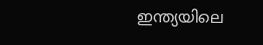ഇന്ത്യയിലെ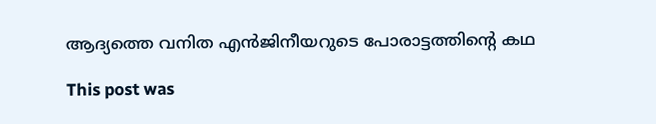ആദ്യത്തെ വനിത എന്‍ജിനീയറുടെ പോരാട്ടത്തിന്റെ കഥ

This post was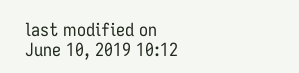last modified on June 10, 2019 10:12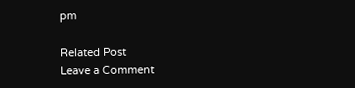pm

Related Post
Leave a Comment